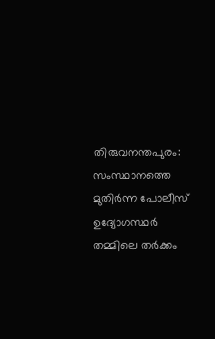തിരുവനന്തപുരം: സംസ്ഥാനത്തെ മുതിർന്ന പോലീസ് ഉദ്യോഗസ്ഥർ തമ്മിലെ തർക്കം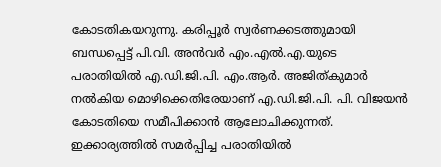കോടതികയറുന്നു. കരിപ്പൂർ സ്വർണക്കടത്തുമായി ബന്ധപ്പെട്ട് പി.വി. അൻവർ എം.എൽ.എ.യുടെ പരാതിയിൽ എ.ഡി.ജി.പി. എം.ആർ. അജിത്കുമാർ നൽകിയ മൊഴിക്കെതിരേയാണ് എ.ഡി.ജി.പി. പി. വിജയൻ കോടതിയെ സമീപിക്കാൻ ആലോചിക്കുന്നത്. ഇക്കാര്യത്തിൽ സമർപ്പിച്ച പരാതിയിൽ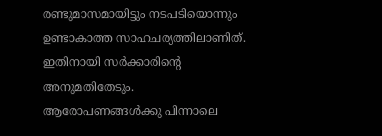രണ്ടുമാസമായിട്ടും നടപടിയൊന്നും ഉണ്ടാകാത്ത സാഹചര്യത്തിലാണിത്. ഇതിനായി സർക്കാരിന്റെ അനുമതിതേടും.
ആരോപണങ്ങൾക്കു പിന്നാലെ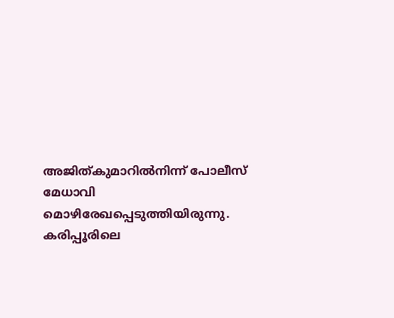അജിത്കുമാറിൽനിന്ന് പോലീസ് മേധാവി മൊഴിരേഖപ്പെടുത്തിയിരുന്നു. കരിപ്പൂരിലെ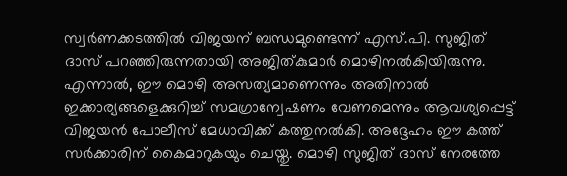സ്വർണക്കടത്തിൽ വിജയന് ബന്ധമുണ്ടെന്ന് എസ്.പി. സുജിത് ദാസ് പറഞ്ഞിരുന്നതായി അജിത്കുമാർ മൊഴിനൽകിയിരുന്നു. എന്നാൽ, ഈ മൊഴി അസത്യമാണെന്നും അതിനാൽ ഇക്കാര്യങ്ങളെക്കുറിച്ച് സമഗ്രാന്വേഷണം വേണമെന്നും ആവശ്യപ്പെട്ട് വിജയൻ പോലീസ് മേധാവിക്ക് കത്തുനൽകി. അദ്ദേഹം ഈ കത്ത് സർക്കാരിന് കൈമാറുകയും ചെയ്തു. മൊഴി സുജിത് ദാസ് നേരത്തേ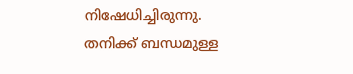നിഷേധിച്ചിരുന്നു.
തനിക്ക് ബന്ധമുള്ള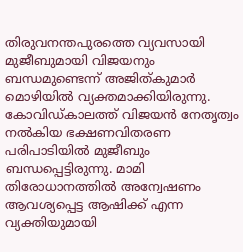തിരുവനന്തപുരത്തെ വ്യവസായി മുജീബുമായി വിജയനും ബന്ധമുണ്ടെന്ന് അജിത്കുമാർ മൊഴിയിൽ വ്യക്തമാക്കിയിരുന്നു. കോവിഡ്കാലത്ത് വിജയൻ നേതൃത്വം നൽകിയ ഭക്ഷണവിതരണ പരിപാടിയിൽ മുജീബും ബന്ധപ്പെട്ടിരുന്നു. മാമി തിരോധാനത്തിൽ അന്വേഷണം ആവശ്യപ്പെട്ട ആഷിക്ക് എന്ന വ്യക്തിയുമായി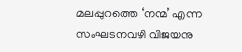മലപ്പുറത്തെ ‘നന്മ’ എന്ന സംഘടനവഴി വിജയനു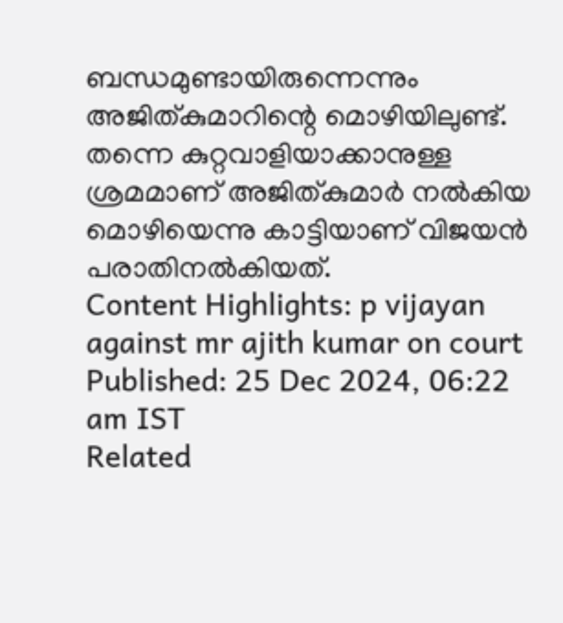ബന്ധമുണ്ടായിരുന്നെന്നും അജിത്കുമാറിന്റെ മൊഴിയിലുണ്ട്. തന്നെ കുറ്റവാളിയാക്കാനുള്ള ശ്രമമാണ് അജിത്കുമാർ നൽകിയ മൊഴിയെന്നു കാട്ടിയാണ് വിജയൻ പരാതിനൽകിയത്.
Content Highlights: p vijayan against mr ajith kumar on court
Published: 25 Dec 2024, 06:22 am IST
Related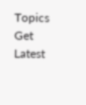Topics
Get Latest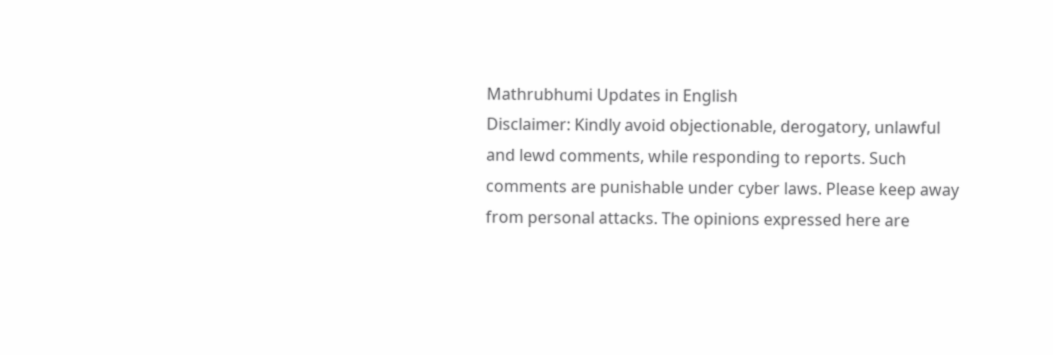Mathrubhumi Updates in English
Disclaimer: Kindly avoid objectionable, derogatory, unlawful and lewd comments, while responding to reports. Such comments are punishable under cyber laws. Please keep away from personal attacks. The opinions expressed here are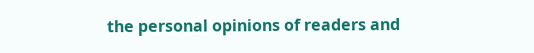the personal opinions of readers and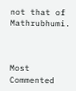not that of Mathrubhumi.



Most Commented